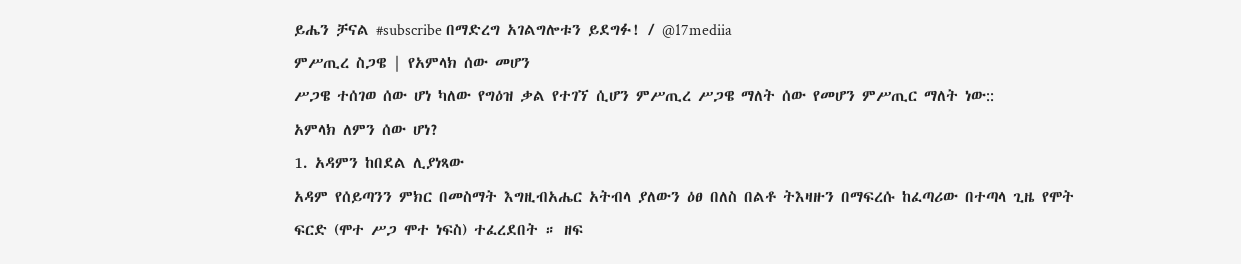ይሔን ቻናል #subscribe በማድረግ አገልግሎቱን ይደግፉ! / @17mediia
ምሥጢረ ስጋዌ | የአምላክ ሰው መሆን
ሥጋዌ ተሰገወ ሰው ሆነ ካለው የግዕዝ ቃል የተገኘ ሲሆን ምሥጢረ ሥጋዌ ማለት ሰው የመሆን ምሥጢር ማለት ነው::
አምላክ ለምን ሰው ሆነ?
1. አዳምን ከበደል ሊያነጻው
አዳም የሰይጣንን ምክር በመስማት እግዚብአሔር አትብላ ያለውን ዕፀ በለስ በልቶ ትእዛዙን በማፍረሱ ከፈጣሪው በተጣላ ጊዜ የሞት ፍርድ (ሞተ ሥጋ ሞተ ነፍስ) ተፈረደበት ። ዘፍ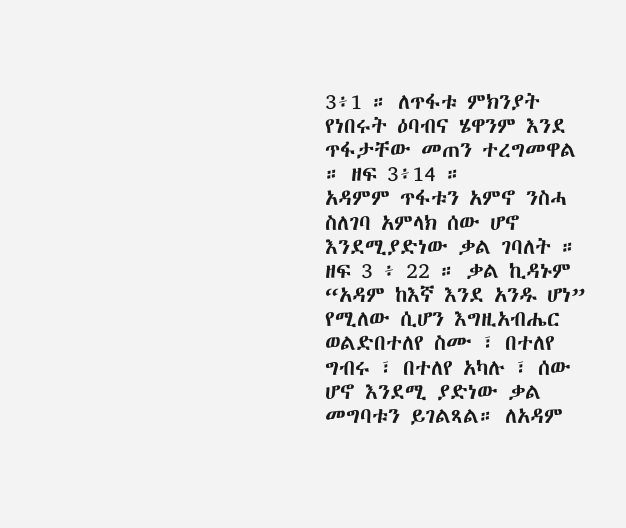3፥1 ። ለጥፋቱ ምክንያት የነበሩት ዕባብና ሄዋንም እንደ ጥፋታቸው መጠን ተረግመዋል ። ዘፍ 3፥14 ።
አዳምም ጥፋቱን አምኖ ንስሓ ስለገባ አምላክ ሰው ሆኖ እንደሚያድነው ቃል ገባለት ። ዘፍ 3 ፥ 22 ። ቃል ኪዳኑም “አዳም ከእኛ እንደ አንዱ ሆነ” የሚለው ሲሆን እግዚአብሔር ወልድበተለየ ስሙ ፣ በተለየ ግብሩ ፣ በተለየ አካሉ ፣ ሰው ሆኖ እንደሚ ያድነው ቃል መግባቱን ይገልጻል። ለአዳም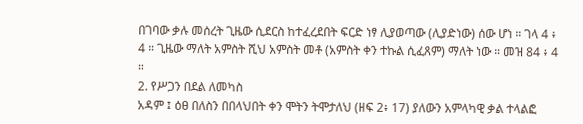በገባው ቃሉ መሰረት ጊዜው ሲደርስ ከተፈረደበት ፍርድ ነፃ ሊያወጣው (ሊያድነው) ሰው ሆነ ። ገላ 4 ፥ 4 ። ጊዜው ማለት አምስት ሺህ አምስት መቶ (አምስት ቀን ተኩል ሲፈጸም) ማለት ነው ። መዝ 84 ፥ 4 ።
2. የሥጋን በደል ለመካስ
አዳም ፤ ዕፀ በለስን በበላህበት ቀን ሞትን ትሞታለህ (ዘፍ 2፥ 17) ያለውን አምላካዊ ቃል ተላልፎ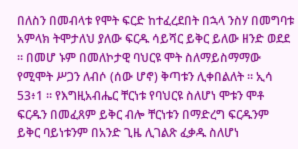በለስን በመብላቱ የሞት ፍርድ ከተፈረደበት በኋላ ንስሃ በመግባቱ አምላክ ትሞታለህ ያለው ፍርዱ ሳይሻር ይቅር ይለው ዘንድ ወደደ ። በመሆ ኑም በመለኮታዊ ባህርዩ ሞት ስለማይስማማው የሚሞት ሥጋን ለብሶ (ሰው ሆኖ) ቅጣቱን ሊቀበልለት ። ኢሳ 53፥1 ። የእግዚአብሔር ቸርነቱ የባህርዩ ስለሆነ ሞቱን ሞቶ ፍርዱን በመፈጸም ይቅር ብሎ ቸርነቱን በማድረግ ፍርዱንም ይቅር ባይነቱንም በአንድ ጊዜ ሊገልጽ ፈቃዱ ስለሆነ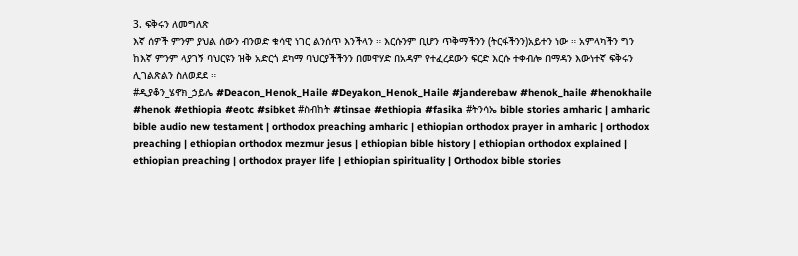3. ፍቅሩን ለመግለጽ
እኛ ሰዎች ምንም ያህል ሰውን ብንወድ ቁሳዊ ነገር ልንሰጥ እንችላን ። እርሱንም ቢሆን ጥቅማችንን (ትርፋችንን)አይተን ነው ። አምላካችን ግን ከእኛ ምንም ላያገኝ ባህርዩን ዝቅ አድርጎ ደካማ ባህርያችችንን በመዋሃድ በአዳም የተፈረደውን ፍርድ እርሱ ተቀብሎ በማዳን እውነተኛ ፍቅሩን ሊገልጽልን ስለወደደ ።
#ዲያቆን_ሄኖክ_ኃይሌ #Deacon_Henok_Haile #Deyakon_Henok_Haile #janderebaw #henok_haile #henokhaile #henok #ethiopia #eotc #sibket #ስብከት #tinsae #ethiopia #fasika #ትንሳኤ bible stories amharic | amharic bible audio new testament | orthodox preaching amharic | ethiopian orthodox prayer in amharic | orthodox preaching | ethiopian orthodox mezmur jesus | ethiopian bible history | ethiopian orthodox explained | ethiopian preaching | orthodox prayer life | ethiopian spirituality | Orthodox bible stories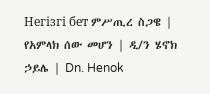Негізгі бет ምሥጢረ ስጋዌ | የአምላክ ሰው መሆን | ዲ/ን ሄኖክ ኃይሌ | Dn. Henok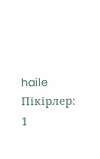haile
Пікірлер: 1